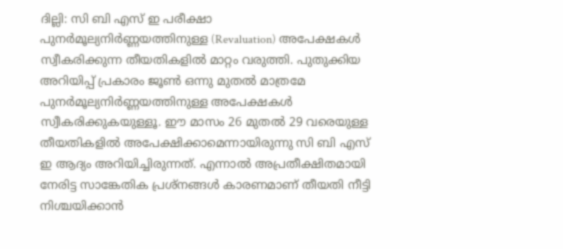ദില്ലി: സി ബി എസ് ഇ പരീക്ഷാ പുനർമൂല്യനിർണ്ണയത്തിനുള്ള (Revaluation) അപേക്ഷകൾ സ്വീകരിക്കുന്ന തീയതികളിൽ മാറ്റം വരുത്തി. പുതുക്കിയ അറിയിപ്പ് പ്രകാരം ജൂൺ ഒന്നു മുതൽ മാത്രമേ പുനർമൂല്യനിർണ്ണയത്തിനുള്ള അപേക്ഷകൾ സ്വീകരിക്കുകയുള്ളൂ. ഈ മാസം 26 മുതൽ 29 വരെയുള്ള തീയതികളിൽ അപേക്ഷിക്കാമെന്നായിരുന്നു സി ബി എസ് ഇ ആദ്യം അറിയിച്ചിരുന്നത്. എന്നാൽ അപ്രതീക്ഷിതമായി നേരിട്ട സാങ്കേതിക പ്രശ്നങ്ങൾ കാരണമാണ് തീയതി നീട്ടി നിശ്ചയിക്കാൻ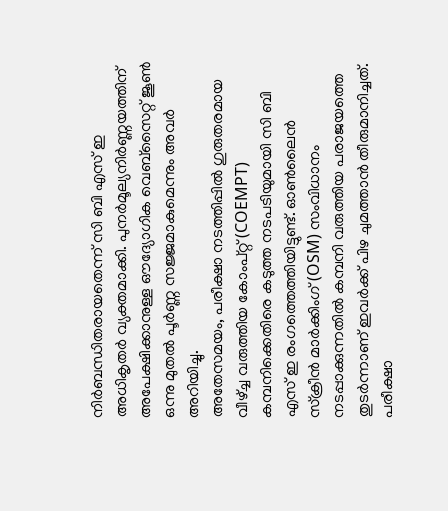നിർബന്ധിതരായതെന്ന് സി ബി എസ് ഇ അധികൃതർ വ്യക്തമാക്കി. പുനർമൂല്യനിർണ്ണയത്തിന് അപേക്ഷിക്കാനുള്ള ഔദ്യോഗിക വെബ്സൈറ്റ് ജൂൺ ഒന്നു മുതൽ പൂർണ്ണ സജ്ജമാകുമെന്നും അവർ അറിയിച്ചു.
അതേസമയം, പരീക്ഷാ നടത്തിപ്പിൽ ഗുരുതരമായ വീഴ്ച്ച വരുത്തിയ കോംപ്റ്റ് (COEMPT) കമ്പനിക്കെതിരെ കടുത്ത നടപടിയുമായി സി ബി എസ് ഇ രംഗത്തെത്തിയിട്ടുണ്ട്. ഓൺലൈൻ സ്ക്രീൻ മാർക്കിംഗ് (OSM) സംവിധാനം നടപ്പാക്കുന്നതിൽ കമ്പനി വരുത്തിയ പരാജയത്തെ തുടർന്നാണ് ഇവർക്ക് പിഴ ചുമത്താൻ തീരുമാനിച്ചത്. പരീക്ഷാ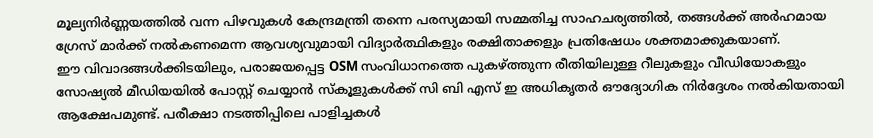മൂല്യനിർണ്ണയത്തിൽ വന്ന പിഴവുകൾ കേന്ദ്രമന്ത്രി തന്നെ പരസ്യമായി സമ്മതിച്ച സാഹചര്യത്തിൽ, തങ്ങൾക്ക് അർഹമായ ഗ്രേസ് മാർക്ക് നൽകണമെന്ന ആവശ്യവുമായി വിദ്യാർത്ഥികളും രക്ഷിതാക്കളും പ്രതിഷേധം ശക്തമാക്കുകയാണ്.
ഈ വിവാദങ്ങൾക്കിടയിലും, പരാജയപ്പെട്ട OSM സംവിധാനത്തെ പുകഴ്ത്തുന്ന രീതിയിലുള്ള റീലുകളും വീഡിയോകളും സോഷ്യൽ മീഡിയയിൽ പോസ്റ്റ് ചെയ്യാൻ സ്കൂളുകൾക്ക് സി ബി എസ് ഇ അധികൃതർ ഔദ്യോഗിക നിർദ്ദേശം നൽകിയതായി ആക്ഷേപമുണ്ട്. പരീക്ഷാ നടത്തിപ്പിലെ പാളിച്ചകൾ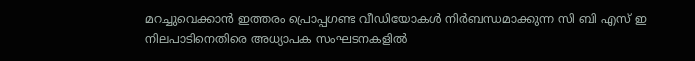മറച്ചുവെക്കാൻ ഇത്തരം പ്രൊപ്പഗണ്ട വീഡിയോകൾ നിർബന്ധമാക്കുന്ന സി ബി എസ് ഇ നിലപാടിനെതിരെ അധ്യാപക സംഘടനകളിൽ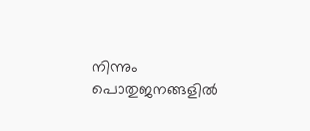നിന്നും പൊതുജനങ്ങളിൽ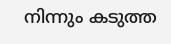നിന്നും കടുത്ത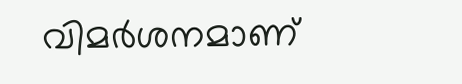വിമർശനമാണ്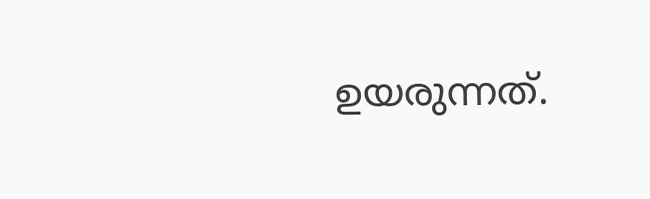ഉയരുന്നത്.